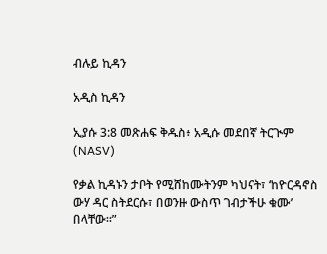ብሉይ ኪዳን

አዲስ ኪዳን

ኢያሱ 3:8 መጽሐፍ ቅዱስ፥ አዲሱ መደበኛ ትርጒም (NASV)

የቃል ኪዳኑን ታቦት የሚሸከሙትንም ካህናት፣ ‘ከዮርዳኖስ ውሃ ዳር ስትደርሱ፣ በወንዙ ውስጥ ገብታችሁ ቁሙ’ በላቸው።”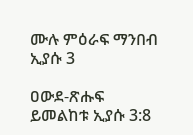ሙሉ ምዕራፍ ማንበብ ኢያሱ 3

ዐውደ-ጽሑፍ ይመልከቱ ኢያሱ 3:8